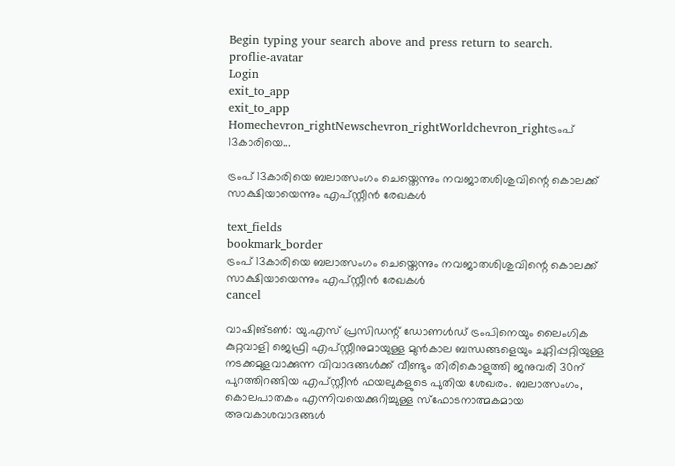Begin typing your search above and press return to search.
proflie-avatar
Login
exit_to_app
exit_to_app
Homechevron_rightNewschevron_rightWorldchevron_rightട്രംപ് 13കാരിയെ...

ട്രംപ് 13കാരിയെ ബലാത്സംഗം ചെയ്തെന്നും നവജാതശിശുവിന്റെ കൊലക്ക് സാക്ഷിയായെന്നും എപ്സ്റ്റീൻ രേഖകൾ

text_fields
bookmark_border
ട്രംപ് 13കാരിയെ ബലാത്സംഗം ചെയ്തെന്നും നവജാതശിശുവിന്റെ കൊലക്ക് സാക്ഷിയായെന്നും എപ്സ്റ്റീൻ രേഖകൾ
cancel

വാഷിങ്ടൺ: യു.എസ് പ്രസിഡന്റ് ഡോണൾഡ് ട്രംപിനെയും ലൈംഗിക കുറ്റവാളി ജെഫ്രി എപ്സ്റ്റീനുമായുള്ള മുൻകാല ബന്ധങ്ങളെയും ചുറ്റിപ്പറ്റിയുള്ള നടക്കമുളവാക്കുന്ന വിവാദങ്ങൾക്ക് വീണ്ടും തിരികൊളുത്തി ജനുവരി 30ന് പുറത്തിറങ്ങിയ എപ്സ്റ്റീൻ ഫയലുകളുടെ പുതിയ ശേഖരം. ബലാത്സംഗം, കൊലപാതകം എന്നിവയെക്കുറിച്ചുള്ള സ്ഫോടനാത്മകമായ അവകാശവാദങ്ങൾ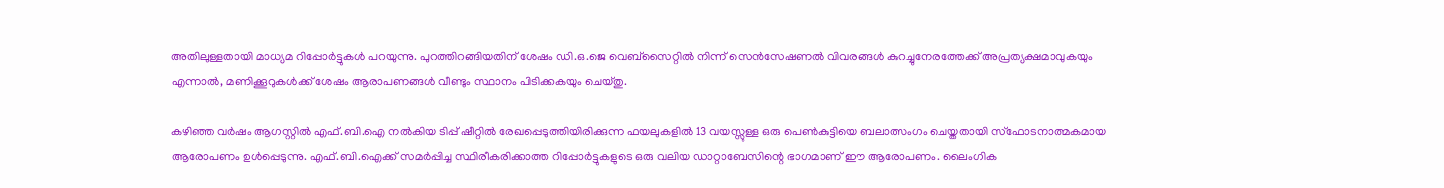അതിലുള്ളതായി മാധ്യമ റിപ്പോർട്ടുകൾ പറയുന്നു. പുറത്തിറങ്ങിയതിന് ശേഷം ഡി.ഒ.ജെ വെബ്‌സൈറ്റിൽ നിന്ന് സെൻസേഷണൽ വിവരങ്ങൾ കുറച്ചുനേരത്തേക്ക് അപ്രത്യക്ഷമാവുകയും എന്നാൽ, മണിക്കൂറുകൾക്ക് ശേഷം ആരാപണങ്ങൾ വീണ്ടും സ്ഥാനം പിടിക്കകയും ചെയ്തു.

കഴിഞ്ഞ വർഷം ആഗസ്റ്റിൽ എഫ്‌.ബി.ഐ നൽകിയ ടിപ്പ് ഷീറ്റിൽ രേഖപ്പെടുത്തിയിരിക്കുന്ന ഫയലുകളിൽ 13 വയസ്സുള്ള ഒരു പെൺകുട്ടിയെ ബലാത്സംഗം ചെയ്തതായി സ്‌ഫോടനാത്മകമായ ആരോപണം ഉൾപ്പെടുന്നു. എഫ്‌.ബി.ഐക്ക് സമർപ്പിച്ച സ്ഥിരീകരിക്കാത്ത റിപ്പോർട്ടുകളുടെ ഒരു വലിയ ഡാറ്റാബേസിന്റെ ഭാഗമാണ് ഈ ആരോപണം. ലൈംഗിക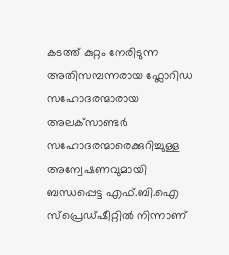കടത്ത് കുറ്റം നേരിടുന്ന അതിസമ്പന്നരായ ഫ്ലോറിഡ സഹോദരന്മാരായ അലക്‌സാണ്ടർ സഹോദരന്മാരെക്കുറിച്ചുള്ള അന്വേഷണവുമായി ബന്ധപ്പെട്ട എഫ്‌.ബി.ഐ സ്‌പ്രെഡ്‌ഷീറ്റിൽ നിന്നാണ്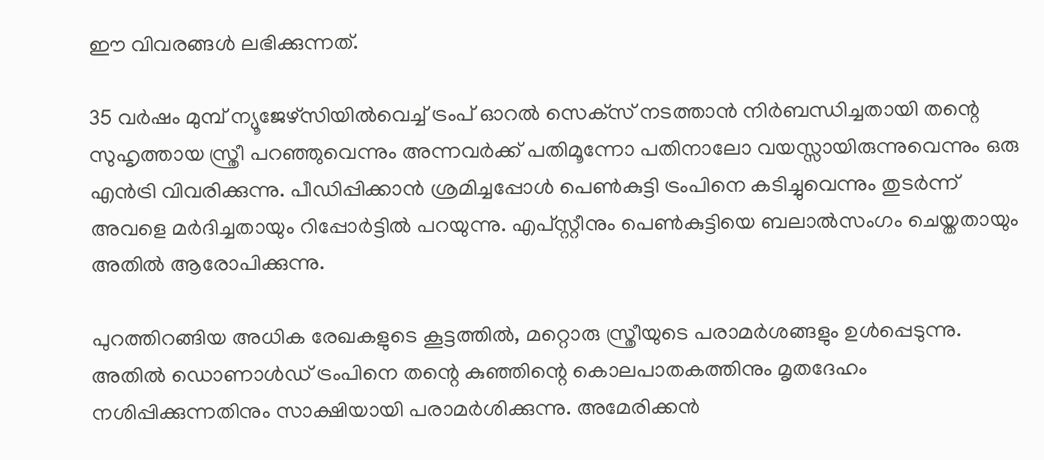ഈ വിവരങ്ങൾ ലഭിക്കുന്നത്.

35 വർഷം മുമ്പ് ന്യൂജേഴ്‌സിയിൽവെച്ച് ട്രംപ് ഓറൽ സെക്‌സ് നടത്താൻ നിർബന്ധിച്ചതായി തന്റെ സുഹൃത്തായ സ്ത്രീ പറഞ്ഞുവെന്നും അന്നവർക്ക് പതിമൂന്നോ പതിനാലോ വയസ്സായിരുന്നുവെന്നും ഒരു എൻട്രി വിവരിക്കുന്നു. പീഡിപ്പിക്കാൻ ശ്രമിച്ചപ്പോൾ പെൺകുട്ടി ട്രംപിനെ കടിച്ചുവെന്നും തുടർന്ന് അവളെ മർദിച്ചതായും റിപ്പോർട്ടിൽ പറയുന്നു. എപ്‌സ്റ്റീനും പെൺകുട്ടിയെ ബലാൽസംഗം ചെയ്തതായും അതിൽ ആരോപിക്കുന്നു.

പുറത്തിറങ്ങിയ അധിക രേഖകളുടെ കൂട്ടത്തിൽ, മറ്റൊരു സ്ത്രീയുടെ പരാമർശങ്ങളും ഉൾപ്പെടുന്നു. അതിൽ ഡൊണാൾഡ് ട്രംപിനെ തന്റെ കുഞ്ഞിന്റെ കൊലപാതകത്തിനും മൃതദേഹം നശിപ്പിക്കുന്നതിനും സാക്ഷിയായി പരാമർശിക്കുന്നു. അമേരിക്കൻ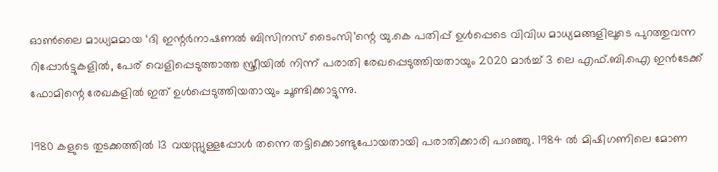ഓൺലൈ മാധ്യമമായ ‘ദി ഇന്റർനാഷണൽ ബിസിനസ് ടൈംസി’ന്റെ യു.കെ പതിപ്പ് ഉൾപ്പെടെ വിവിധ മാധ്യമങ്ങളിലൂടെ പുറത്തുവന്ന റിപ്പോർട്ടുകളിൽ, പേര് വെളിപ്പെടുത്താത്ത സ്ത്രീയിൽ നിന്ന് പരാതി രേഖപ്പെടുത്തിയതായും 2020 മാർച്ച് 3 ലെ എഫ്.ബി.ഐ ഇൻടേക്ക് ഫോമിന്റെ രേഖകളിൽ ഇത് ഉൾപ്പെടുത്തിയതായും ചൂണ്ടിക്കാട്ടുന്നു.

1980 കളുടെ തുടക്കത്തിൽ 13 വയസ്സുള്ളപ്പോൾ തന്നെ തട്ടിക്കൊണ്ടുപോയതായി പരാതിക്കാരി പറഞ്ഞു. 1984 ൽ മിഷിഗണിലെ മോണ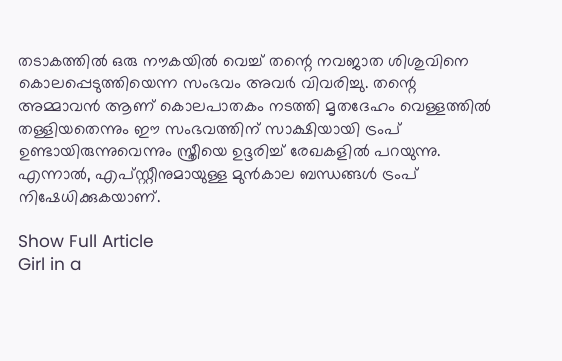തടാകത്തിൽ ഒരു നൗകയിൽ വെച്ച് തന്റെ നവജാത ശിശുവിനെ കൊലപ്പെടുത്തിയെന്ന സംഭവം അവർ വിവരിച്ചു. തന്റെ അമ്മാവൻ ആണ് കൊലപാതകം നടത്തി മൃതദേഹം വെള്ളത്തിൽ തള്ളിയതെന്നും ഈ സംഭവത്തിന് സാക്ഷിയായി ട്രംപ് ഉണ്ടായിരുന്നുവെന്നും സ്ത്രീയെ ഉദ്ദരിച്ച് രേഖകളിൽ പറയുന്നു. എന്നാൽ, എപ്സ്റ്റീനുമായുള്ള മുൻകാല ബന്ധങ്ങൾ ട്രംപ് നിഷേധിക്കുകയാണ്.

Show Full Article
Girl in a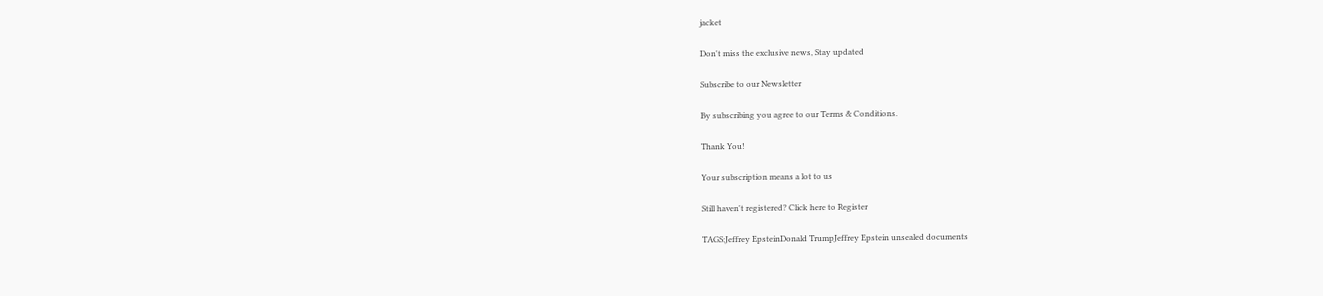jacket

Don't miss the exclusive news, Stay updated

Subscribe to our Newsletter

By subscribing you agree to our Terms & Conditions.

Thank You!

Your subscription means a lot to us

Still haven't registered? Click here to Register

TAGS:Jeffrey EpsteinDonald TrumpJeffrey Epstein unsealed documents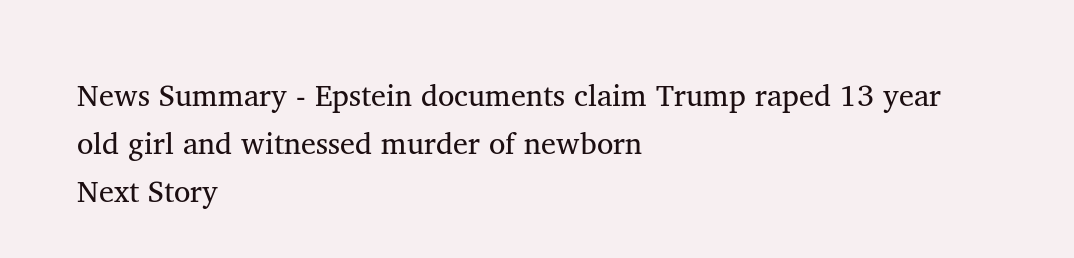News Summary - Epstein documents claim Trump raped 13 year old girl and witnessed murder of newborn
Next Story